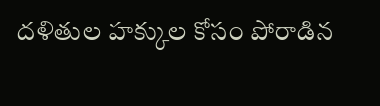దళితుల హక్కుల కోసం పోరాడిన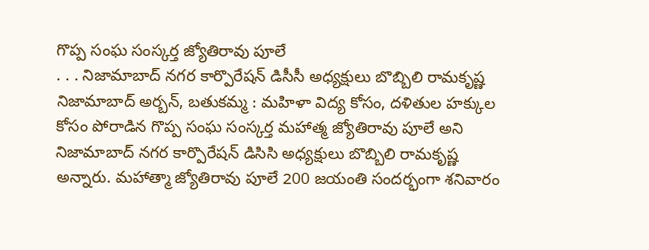గొప్ప సంఘ సంస్కర్త జ్యోతిరావు పూలే
. . . నిజామాబాద్ నగర కార్పొరేషన్ డిసీసీ అధ్యక్షులు బొబ్బిలి రామకృష్ణ నిజామాబాద్ అర్బన్, బతుకమ్మ : మహిళా విద్య కోసం, దళితుల హక్కుల కోసం పోరాడిన గొప్ప సంఘ సంస్కర్త మహాత్మ జ్యోతిరావు పూలే అని నిజామాబాద్ నగర కార్పొరేషన్ డిసిసి అధ్యక్షులు బొబ్బిలి రామకృష్ణ అన్నారు. మహాత్మా జ్యోతిరావు పూలే 200 జయంతి సందర్భంగా శనివారం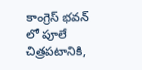కాంగ్రెస్ భవన్ లో పూలే చిత్రపటానికి,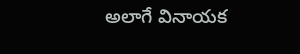అలాగే వినాయక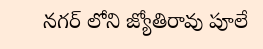నగర్ లోని జ్యోతిరావు పూలే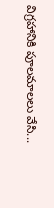విగ్రహానికి పూలమాలలు వేసి...